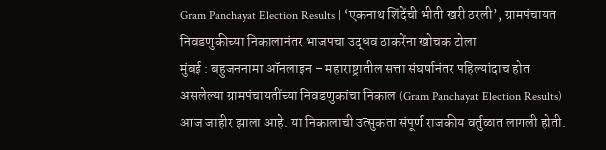Gram Panchayat Election Results | ‘एकनाथ शिंदेंची भीती खरी ठरली’, ग्रामपंचायत निवडणुकीच्या निकालानंतर भाजपचा उद्धव ठाकरेंना खोचक टोला
मुंबई : बहुजननामा ऑनलाइन – महाराष्ट्रातील सत्ता संघर्षानंतर पहिल्यांदाच होत असलेल्या ग्रामपंचायतींच्या निवडणुकांचा निकाल (Gram Panchayat Election Results) आज जाहीर झाला आहे. या निकालाची उत्सुकता संपूर्ण राजकीय वर्तुळात लागली होती.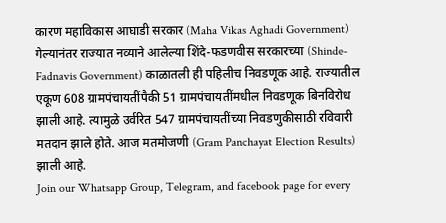कारण महाविकास आघाडी सरकार (Maha Vikas Aghadi Government) गेल्यानंतर राज्यात नव्याने आलेल्या शिंदे-फडणवीस सरकारच्या (Shinde-Fadnavis Government) काळातली ही पहिलीच निवडणूक आहे. राज्यातील एकूण 608 ग्रामपंचायतींपैकी 51 ग्रामपंचायतींमधील निवडणूक बिनविरोध झाली आहे. त्यामुळे उर्वरित 547 ग्रामपंचायतींच्या निवडणुकीसाठी रविवारी मतदान झाले होते. आज मतमोजणी (Gram Panchayat Election Results) झाली आहे.
Join our Whatsapp Group, Telegram, and facebook page for every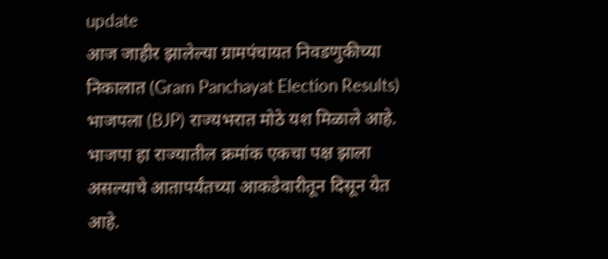update
आज जाहीर झालेल्या ग्रामपंचायत निवडणुकीच्या निकालात (Gram Panchayat Election Results) भाजपला (BJP) राज्यभरात मोठे यश मिळाले आहे. भाजपा हा राज्यातील क्रमांक एकचा पक्ष झाला असल्याचे आतापर्यंतच्या आकडेवारीतून दिसून येत आहे.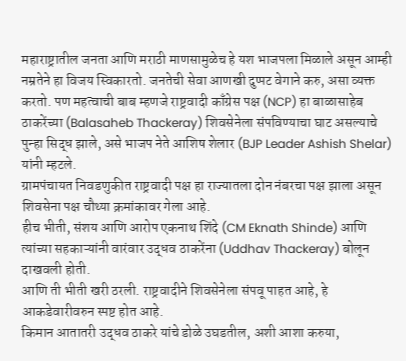महाराष्ट्रातील जनता आणि मराठी माणसामुळेच हे यश भाजपला मिळाले असून आम्ही नम्रतेने हा विजय स्विकारतो. जनतेची सेवा आणखी दुप्पट वेगाने करु, असा व्यक्त करतो. पण महत्वाची बाब म्हणजे राष्ट्रवादी काँग्रेस पक्ष (NCP) हा बाळासाहेब ठाकरेंच्या (Balasaheb Thackeray) शिवसेनेला संपविण्याचा घाट असल्याचे पुन्हा सिद्ध झाले, असे भाजप नेते आशिष शेलार (BJP Leader Ashish Shelar) यांनी म्हटले.
ग्रामपंचायत निवडणुकीत राष्ट्रवादी पक्ष हा राज्यातला दोन नंबरचा पक्ष झाला असून शिवसेना पक्ष चौथ्या क्रमांकावर गेला आहे.
हीच भीती, संशय आणि आरोप एकनाथ शिंदे (CM Eknath Shinde) आणि त्यांच्या सहकाऱ्यांनी वारंवार उद्धव ठाकरेंना (Uddhav Thackeray) बोलून दाखवली होती.
आणि ती भीती खरी ठरली. राष्ट्रवादीने शिवसेनेला संपवू पाहत आहे, हे आकडेवारीवरुन स्पष्ट होत आहे.
किमान आतातरी उद्धव ठाकरे यांचे डोळे उघडतील, अशी आशा करुया,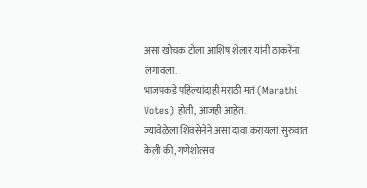असा खोचक टोला आशिष शेलार यांनी ठाकरेंना लगावला.
भाजपकडे पहिल्यांदाही मराठी मतं (Marathi Votes) होती, आजही आहेत.
ज्यावेळेला शिवसेनेने असा दावा करायला सुरुवात केली की, गणेशोत्सव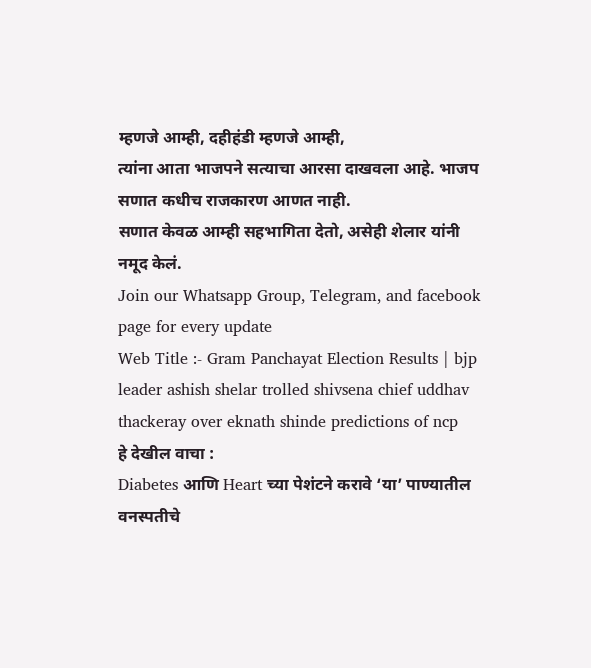म्हणजे आम्ही, दहीहंडी म्हणजे आम्ही,
त्यांना आता भाजपने सत्याचा आरसा दाखवला आहे. भाजप सणात कधीच राजकारण आणत नाही.
सणात केवळ आम्ही सहभागिता देतो, असेही शेलार यांनी नमूद केलं.
Join our Whatsapp Group, Telegram, and facebook page for every update
Web Title :- Gram Panchayat Election Results | bjp leader ashish shelar trolled shivsena chief uddhav thackeray over eknath shinde predictions of ncp
हे देखील वाचा :
Diabetes आणि Heart च्या पेशंटने करावे ‘या’ पाण्यातील वनस्पतीचे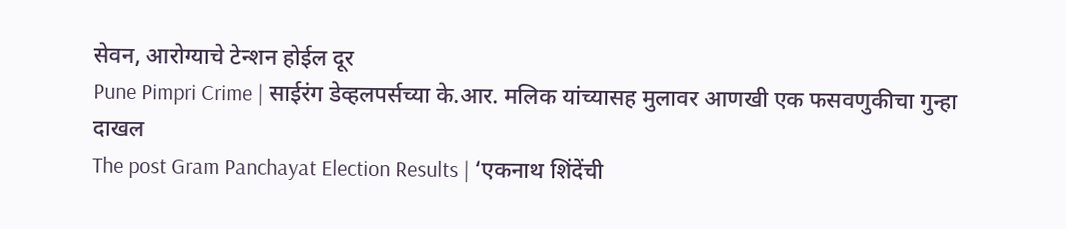सेवन, आरोग्याचे टेन्शन होईल दूर
Pune Pimpri Crime | साईरंग डेव्हलपर्सच्या के.आर. मलिक यांच्यासह मुलावर आणखी एक फसवणुकीचा गुन्हा दाखल
The post Gram Panchayat Election Results | ‘एकनाथ शिंदेंची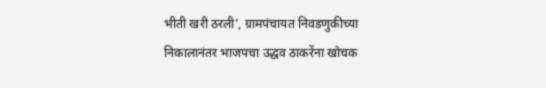भीती खरी ठरली’, ग्रामपंचायत निवडणुकीच्या निकालानंतर भाजपचा उद्धव ठाकरेंना खोचक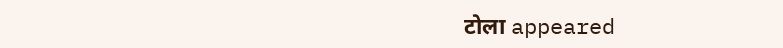टोला appeared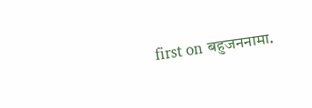first on बहुजननामा.